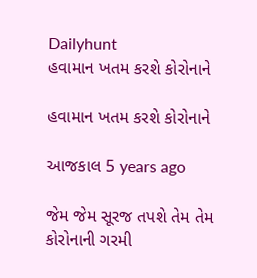Dailyhunt
હવામાન ખતમ કરશે કોરોનાને

હવામાન ખતમ કરશે કોરોનાને

આજકાલ 5 years ago

જેમ જેમ સૂરજ તપશે તેમ તેમ કોરોનાની ગરમી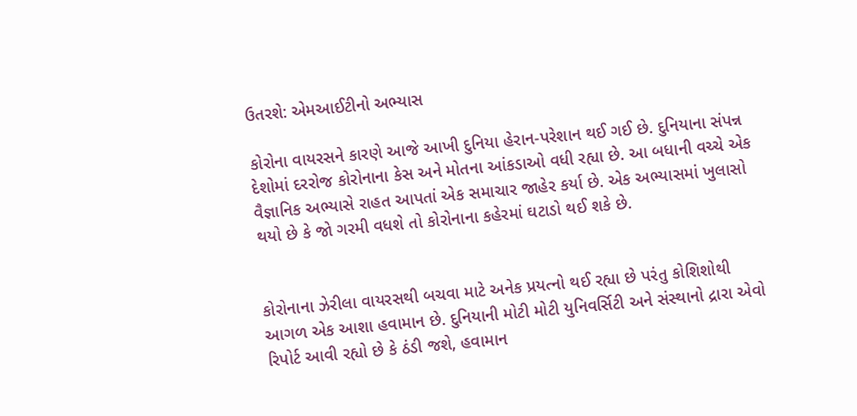ઉતરશે: એમઆઈટીનો અભ્યાસ

કોરોના વાયરસને કારણે આજે આખી દુનિયા હેરાન-પરેશાન થઈ ગઈ છે. દુનિયાના સંપન્ન દેશોમાં દરરોજ કોરોનાના કેસ અને મોતના આંકડાઓ વધી રહ્યા છે. આ બધાની વચ્ચે એક વૈજ્ઞાનિક અભ્યાસે રાહત આપતાં એક સમાચાર જાહેર કર્યા છે. એક અભ્યાસમાં ખુલાસો થયો છે કે જો ગરમી વધશે તો કોરોનાના કહેરમાં ઘટાડો થઈ શકે છે.


કોરોનાના ઝેરીલા વાયરસથી બચવા માટે અનેક પ્રયત્નો થઈ રહ્યા છે પરંતુ કોશિશોથી આગળ એક આશા હવામાન છે. દુનિયાની મોટી મોટી યુનિવર્સિટી અને સંસ્થાનો દ્રારા એવો રિપોર્ટ આવી રહ્યો છે કે ઠંડી જશે, હવામાન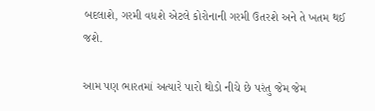બદલાશે, ગરમી વધશે એટલે કોરોનાની ગરમી ઉતરશે અને તે ખતમ થઈ જશે.

આમ પણ ભારતમાં અત્યારે પારો થોડો નીચે છે પરંતુ જેમ જેમ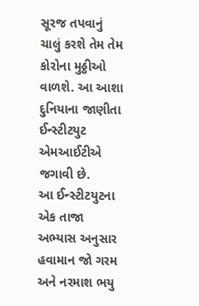સૂરજ તપવાનું ચાલું કરશે તેમ તેમ કોરોના મુઠ્ઠીઓ વાળશે. આ આશા દુનિયાના જાણીતા ઈન્સ્ટીટયુટ એમઆઈટીએ જગાવી છે.
આ ઈન્સ્ટીટયુટના એક તાજા અભ્યાસ અનુસાર હવામાન જો ગરમ અને નરમાશ ભયુ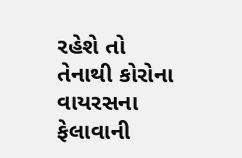રહેશે તો તેનાથી કોરોના વાયરસના ફેલાવાની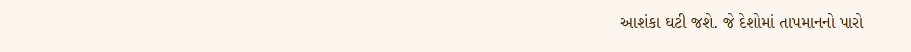આશંકા ઘટી જશે. જે દેશોમાં તાપમાનનો પારો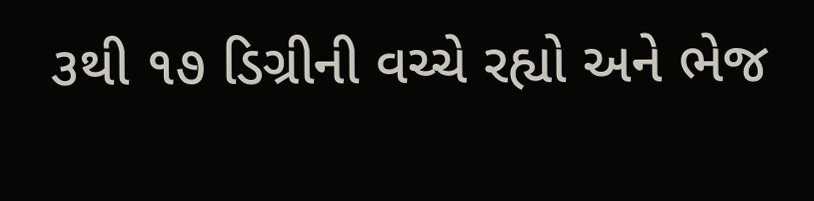૩થી ૧૭ ડિગ્રીની વચ્ચે રહ્યો અને ભેજ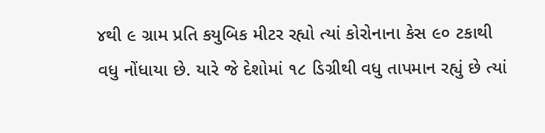૪થી ૯ ગ્રામ પ્રતિ કયુબિક મીટર રહ્યો ત્યાં કોરોનાના કેસ ૯૦ ટકાથી વધુ નોંધાયા છે. યારે જે દેશોમાં ૧૮ ડિગ્રીથી વધુ તાપમાન રહ્યું છે ત્યાં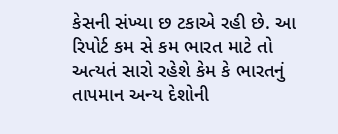કેસની સંખ્યા છ ટકાએ રહી છે. આ રિપોર્ટ કમ સે કમ ભારત માટે તો અત્યતં સારો રહેશે કેમ કે ભારતનું તાપમાન અન્ય દેશોની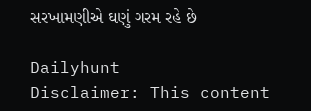સરખામણીએ ઘણું ગરમ રહે છે

Dailyhunt
Disclaimer: This content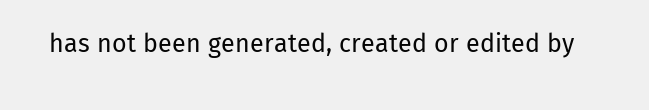has not been generated, created or edited by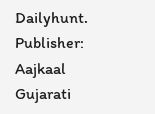Dailyhunt. Publisher: Aajkaal Gujarati